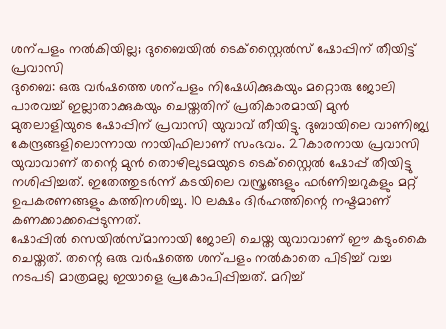ശന്പളം നൽകിയില്ല; ദുബൈയിൽ ടെക്സ്റ്റൈൽസ് ഷോപ്പിന് തീയിട്ട് പ്രവാസി
ദുബൈ: ഒരു വർഷത്തെ ശന്പളം നിഷേധിക്കുകയും മറ്റൊരു ജോലി പാരവച്ച് ഇല്ലാതാക്കുകയും ചെയ്തതിന് പ്രതികാരമായി മുൻ മുതലാളിയുടെ ഷോപ്പിന് പ്രവാസി യുവാവ് തീയിട്ടു. ദുബായിലെ വാണിജ്യ കേന്ദ്രങ്ങളിലൊന്നായ നായിഫിലാണ് സംഭവം. 27കാരനായ പ്രവാസി യുവാവാണ് തന്റെ മുൻ തൊഴിലുടമയുടെ ടെക്സ്റ്റൈൽ ഷോപ്പ് തീയിട്ടു നശിപ്പിച്ചത്. ഇതേത്തുടർന്ന് കടയിലെ വസ്ത്രങ്ങളും ഫർണിച്ചറുകളും മറ്റ് ഉപകരണങ്ങളും കത്തിനശിച്ചു. 10 ലക്ഷം ദിർഹത്തിന്റെ നഷ്ടമാണ് കണക്കാക്കപ്പെടുന്നത്.
ഷോപ്പിൽ സെയിൽസ്മാനായി ജോലി ചെയ്ത യുവാവാണ് ഈ കടുംകൈ ചെയ്തത്. തന്റെ ഒരു വർഷത്തെ ശന്പളം നൽകാതെ പിടിച്ച് വച്ച നടപടി മാത്രമല്ല ഇയാളെ പ്രകോപിപ്പിച്ചത്. മറിച്ച്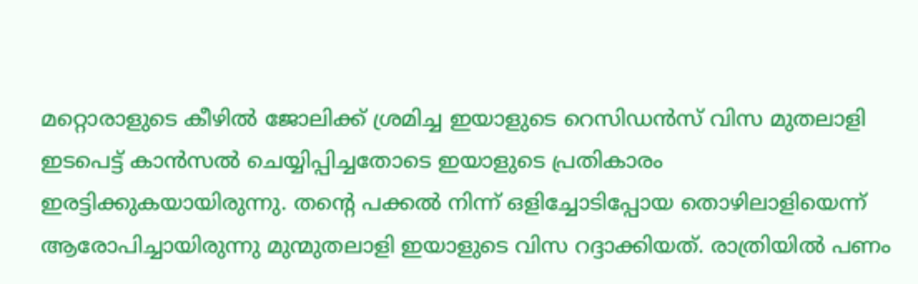മറ്റൊരാളുടെ കീഴിൽ ജോലിക്ക് ശ്രമിച്ച ഇയാളുടെ റെസിഡൻസ് വിസ മുതലാളി ഇടപെട്ട് കാൻസൽ ചെയ്യിപ്പിച്ചതോടെ ഇയാളുടെ പ്രതികാരം ഇരട്ടിക്കുകയായിരുന്നു. തന്റെ പക്കൽ നിന്ന് ഒളിച്ചോടിപ്പോയ തൊഴിലാളിയെന്ന് ആരോപിച്ചായിരുന്നു മുന്മുതലാളി ഇയാളുടെ വിസ റദ്ദാക്കിയത്. രാത്രിയിൽ പണം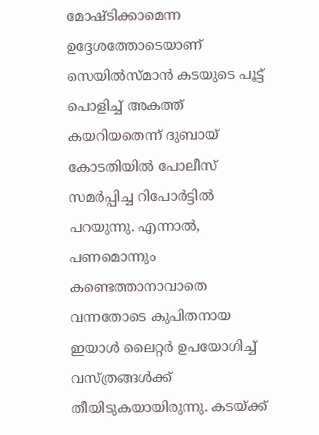മോഷ്ടിക്കാമെന്ന ഉദ്ദേശത്തോടെയാണ് സെയിൽസ്മാൻ കടയുടെ പൂട്ട് പൊളിച്ച് അകത്ത് കയറിയതെന്ന് ദുബായ് കോടതിയിൽ പോലീസ് സമർപ്പിച്ച റിപോർട്ടിൽ പറയുന്നു. എന്നാൽ, പണമൊന്നും കണ്ടെത്താനാവാതെ വന്നതോടെ കുപിതനായ ഇയാൾ ലൈറ്റർ ഉപയോഗിച്ച് വസ്ത്രങ്ങൾക്ക് തീയിടുകയായിരുന്നു. കടയ്ക്ക്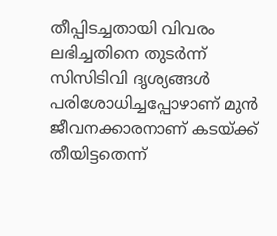തീപ്പിടച്ചതായി വിവരം ലഭിച്ചതിനെ തുടർന്ന് സിസിടിവി ദൃശ്യങ്ങൾ പരിശോധിച്ചപ്പോഴാണ് മുൻ ജീവനക്കാരനാണ് കടയ്ക്ക് തീയിട്ടതെന്ന്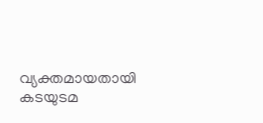വ്യക്തമായതായി കടയുടമ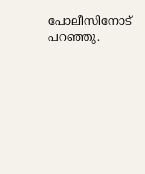പോലീസിനോട് പറഞ്ഞു.